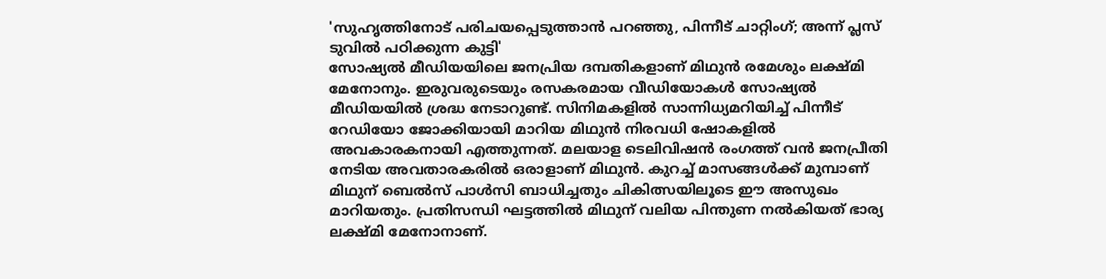'സുഹൃത്തിനോട് പരിചയപ്പെടുത്താൻ പറഞ്ഞു, പിന്നീട് ചാറ്റിംഗ്; അന്ന് പ്ലസ് ടുവിൽ പഠിക്കുന്ന കുട്ടി'
സോഷ്യൽ മീഡിയയിലെ ജനപ്രിയ ദമ്പതികളാണ് മിഥുൻ രമേശും ലക്ഷ്മി മേനോനും. ഇരുവരുടെയും രസകരമായ വീഡിയോകൾ സോഷ്യൽ മീഡിയയിൽ ശ്രദ്ധ നേടാറുണ്ട്. സിനിമകളിൽ സാന്നിധ്യമറിയിച്ച് പിന്നീട് റേഡിയോ ജോക്കിയായി മാറിയ മിഥുൻ നിരവധി ഷോകളിൽ അവകാരകനായി എത്തുന്നത്. മലയാള ടെലിവിഷൻ രംഗത്ത് വൻ ജനപ്രീതി നേടിയ അവതാരകരിൽ ഒരാളാണ് മിഥുൻ. കുറച്ച് മാസങ്ങൾക്ക് മുമ്പാണ് മിഥുന് ബെൽസ് പാൾസി ബാധിച്ചതും ചികിത്സയിലൂടെ ഈ അസുഖം മാറിയതും. പ്രതിസന്ധി ഘട്ടത്തിൽ മിഥുന് വലിയ പിന്തുണ നൽകിയത് ഭാര്യ ലക്ഷ്മി മേനോനാണ്.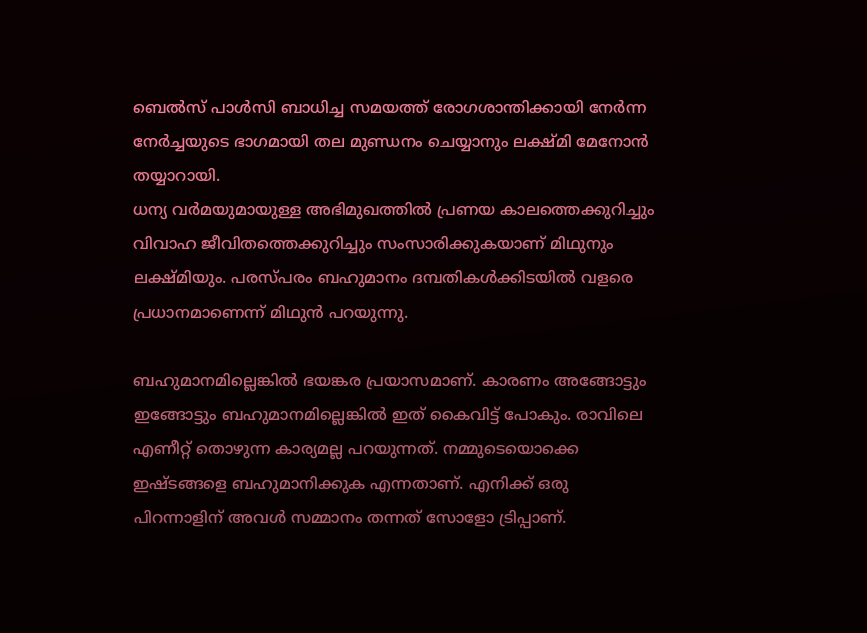ബെൽസ് പാൾസി ബാധിച്ച സമയത്ത് രോഗശാന്തിക്കായി നേർന്ന നേർച്ചയുടെ ഭാഗമായി തല മുണ്ഡനം ചെയ്യാനും ലക്ഷ്മി മേനോൻ തയ്യാറായി.
ധന്യ വർമയുമായുള്ള അഭിമുഖത്തിൽ പ്രണയ കാലത്തെക്കുറിച്ചും വിവാഹ ജീവിതത്തെക്കുറിച്ചും സംസാരിക്കുകയാണ് മിഥുനും ലക്ഷ്മിയും. പരസ്പരം ബഹുമാനം ദമ്പതികൾക്കിടയിൽ വളരെ പ്രധാനമാണെന്ന് മിഥുൻ പറയുന്നു.

ബഹുമാനമില്ലെങ്കിൽ ഭയങ്കര പ്രയാസമാണ്. കാരണം അങ്ങോട്ടും ഇങ്ങോട്ടും ബഹുമാനമില്ലെങ്കിൽ ഇത് കൈവിട്ട് പോകും. രാവിലെ എണീറ്റ് തൊഴുന്ന കാര്യമല്ല പറയുന്നത്. നമ്മുടെയൊക്കെ ഇഷ്ടങ്ങളെ ബഹുമാനിക്കുക എന്നതാണ്. എനിക്ക് ഒരു പിറന്നാളിന് അവൾ സമ്മാനം തന്നത് സോളോ ട്രിപ്പാണ്.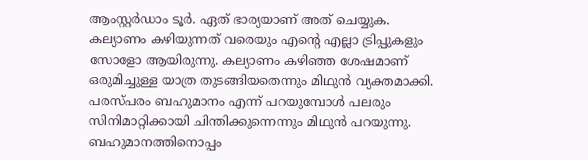ആംസ്റ്റർഡാം ടൂർ. ഏത് ഭാര്യയാണ് അത് ചെയ്യുക. കല്യാണം കഴിയുന്നത് വരെയും എന്റെ എല്ലാ ട്രിപ്പുകളും സോളോ ആയിരുന്നു. കല്യാണം കഴിഞ്ഞ ശേഷമാണ് ഒരുമിച്ചുള്ള യാത്ര തുടങ്ങിയതെന്നും മിഥുൻ വ്യക്തമാക്കി.
പരസ്പരം ബഹുമാനം എന്ന് പറയുമ്പോൾ പലരും സിനിമാറ്റിക്കായി ചിന്തിക്കുന്നെന്നും മിഥുൻ പറയുന്നു. ബഹുമാനത്തിനൊപ്പം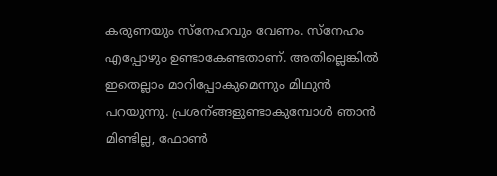കരുണയും സ്നേഹവും വേണം. സ്നേഹം എപ്പോഴും ഉണ്ടാകേണ്ടതാണ്. അതില്ലെങ്കിൽ ഇതെല്ലാം മാറിപ്പോകുമെന്നും മിഥുൻ പറയുന്നു. പ്രശന്ങ്ങളുണ്ടാകുമ്പോൾ ഞാൻ മിണ്ടില്ല, ഫോൺ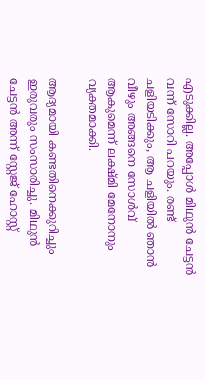എടുക്കില്ല. അപ്പോൾ മിഥുൻ ചേട്ടൻ വന്ന് സോറി പറയും. രണ്ട് ചളിയടിക്കും, ആ ചളിയിൽ ഞാൻ വീഴും അങ്ങനെ സോൾവ് ആകുമെന്ന് ലക്ഷ്മി മേനോനും വ്യക്തമാക്കി.

ആദ്യമായി കണ്ടതിനെക്കുറിച്ചും ഇരുവരും സംസാരിച്ചു. മിഥുൻ ചേട്ടൻ അന്ന് സ്റ്റേജ് ഹോസ്റ്റ്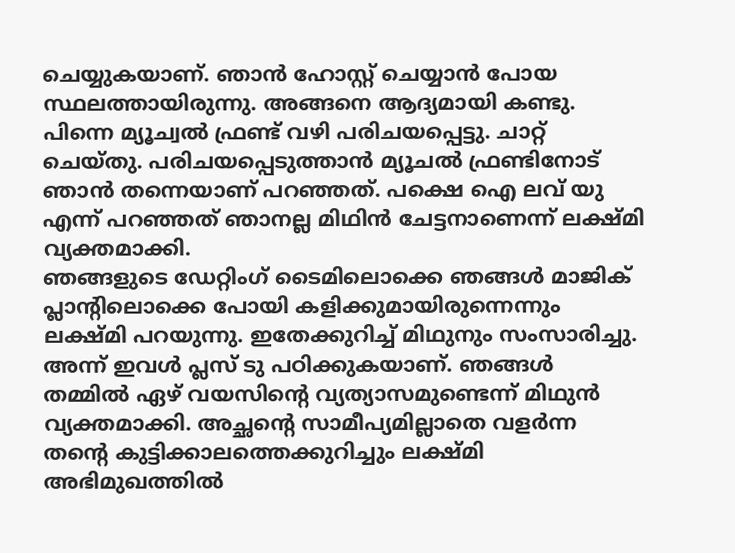ചെയ്യുകയാണ്. ഞാൻ ഹോസ്റ്റ് ചെയ്യാൻ പോയ സ്ഥലത്തായിരുന്നു. അങ്ങനെ ആദ്യമായി കണ്ടു. പിന്നെ മ്യൂച്വൽ ഫ്രണ്ട് വഴി പരിചയപ്പെട്ടു. ചാറ്റ് ചെയ്തു. പരിചയപ്പെടുത്താൻ മ്യൂചൽ ഫ്രണ്ടിനോട് ഞാൻ തന്നെയാണ് പറഞ്ഞത്. പക്ഷെ ഐ ലവ് യു എന്ന് പറഞ്ഞത് ഞാനല്ല മിഥിൻ ചേട്ടനാണെന്ന് ലക്ഷ്മി വ്യക്തമാക്കി.
ഞങ്ങളുടെ ഡേറ്റിംഗ് ടൈമിലൊക്കെ ഞങ്ങൾ മാജിക് പ്ലാന്റിലൊക്കെ പോയി കളിക്കുമായിരുന്നെന്നും ലക്ഷ്മി പറയുന്നു. ഇതേക്കുറിച്ച് മിഥുനും സംസാരിച്ചു. അന്ന് ഇവൾ പ്ലസ് ടു പഠിക്കുകയാണ്. ഞങ്ങൾ തമ്മിൽ ഏഴ് വയസിന്റെ വ്യത്യാസമുണ്ടെന്ന് മിഥുൻ വ്യക്തമാക്കി. അച്ഛന്റെ സാമീപ്യമില്ലാതെ വളർന്ന തന്റെ കുട്ടിക്കാലത്തെക്കുറിച്ചും ലക്ഷ്മി അഭിമുഖത്തിൽ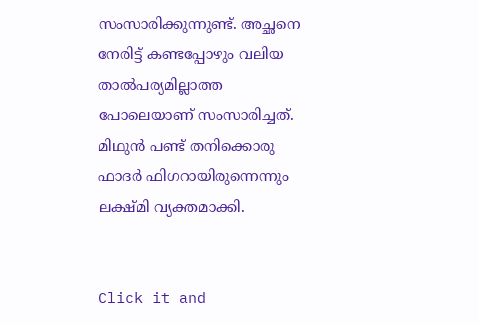സംസാരിക്കുന്നുണ്ട്. അച്ഛനെ നേരിട്ട് കണ്ടപ്പോഴും വലിയ താൽപര്യമില്ലാത്ത പോലെയാണ് സംസാരിച്ചത്. മിഥുൻ പണ്ട് തനിക്കൊരു ഫാദർ ഫിഗറായിരുന്നെന്നും ലക്ഷ്മി വ്യക്തമാക്കി.


Click it and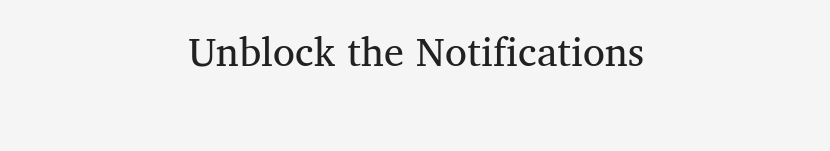Unblock the Notifications